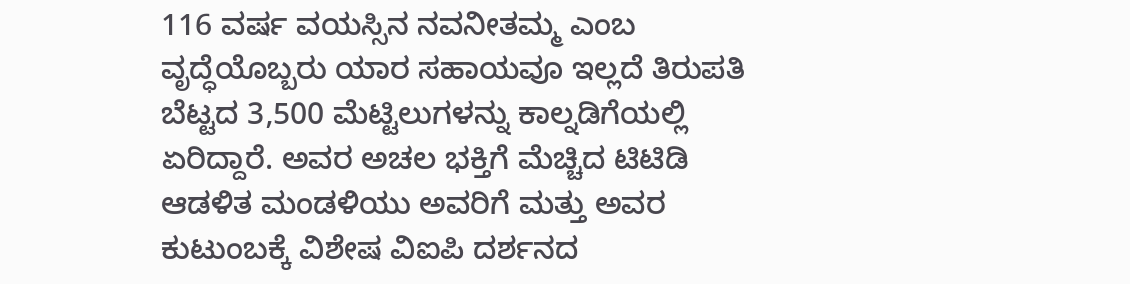116 ವರ್ಷ ವಯಸ್ಸಿನ ನವನೀತಮ್ಮ ಎಂಬ ವೃದ್ಧೆಯೊಬ್ಬರು ಯಾರ ಸಹಾಯವೂ ಇಲ್ಲದೆ ತಿರುಪತಿ ಬೆಟ್ಟದ 3,500 ಮೆಟ್ಟಿಲುಗಳನ್ನು ಕಾಲ್ನಡಿಗೆಯಲ್ಲಿ ಏರಿದ್ದಾರೆ. ಅವರ ಅಚಲ ಭಕ್ತಿಗೆ ಮೆಚ್ಚಿದ ಟಿಟಿಡಿ ಆಡಳಿತ ಮಂಡಳಿಯು ಅವರಿಗೆ ಮತ್ತು ಅವರ ಕುಟುಂಬಕ್ಕೆ ವಿಶೇಷ ವಿಐಪಿ ದರ್ಶನದ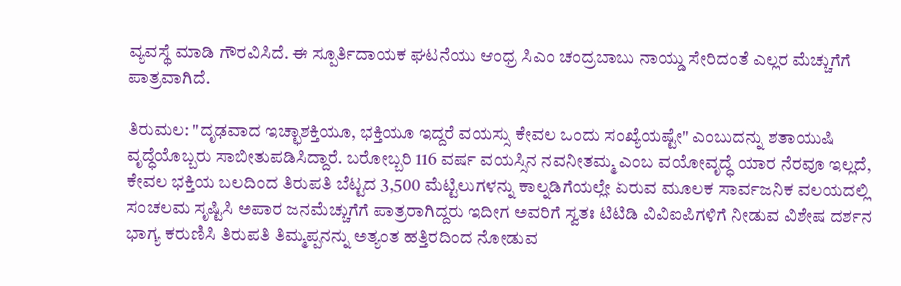ವ್ಯವಸ್ಥೆ ಮಾಡಿ ಗೌರವಿಸಿದೆ. ಈ ಸ್ಪೂರ್ತಿದಾಯಕ ಘಟನೆಯು ಆಂಧ್ರ ಸಿಎಂ ಚಂದ್ರಬಾಬು ನಾಯ್ಡು ಸೇರಿದಂತೆ ಎಲ್ಲರ ಮೆಚ್ಚುಗೆಗೆ ಪಾತ್ರವಾಗಿದೆ.

ತಿರುಮಲ: "ದೃಢವಾದ ಇಚ್ಛಾಶಕ್ತಿಯೂ, ಭಕ್ತಿಯೂ ಇದ್ದರೆ ವಯಸ್ಸು ಕೇವಲ ಒಂದು ಸಂಖ್ಯೆಯಷ್ಟೇ" ಎಂಬುದನ್ನು ಶತಾಯುಷಿ ವೃದ್ಧೆಯೊಬ್ಬರು ಸಾಬೀತುಪಡಿಸಿದ್ದಾರೆ. ಬರೋಬ್ಬರಿ 116 ವರ್ಷ ವಯಸ್ಸಿನ ನವನೀತಮ್ಮ ಎಂಬ ವಯೋವೃದ್ಧೆ ಯಾರ ನೆರವೂ ಇಲ್ಲದೆ, ಕೇವಲ ಭಕ್ತಿಯ ಬಲದಿಂದ ತಿರುಪತಿ ಬೆಟ್ಟದ 3,500 ಮೆಟ್ಟಿಲುಗಳನ್ನು ಕಾಲ್ನಡಿಗೆಯಲ್ಲೇ ಏರುವ ಮೂಲಕ ಸಾರ್ವಜನಿಕ ವಲಯದಲ್ಲಿ ಸಂಚಲಮ ಸೃಷ್ಟಿಸಿ ಅಪಾರ ಜನಮೆಚ್ಚುಗೆಗೆ ಪಾತ್ರರಾಗಿದ್ದರು ಇದೀಗ ಅವರಿಗೆ ಸ್ವತಃ ಟಿಟಿಡಿ ವಿವಿಐಪಿಗಳಿಗೆ ನೀಡುವ ವಿಶೇಷ ದರ್ಶನ ಭಾಗ್ಯ ಕರುಣಿಸಿ ತಿರುಪತಿ ತಿಮ್ಮಪ್ಪನನ್ನು ಅತ್ಯಂತ ಹತ್ತಿರದಿಂದ ನೋಡುವ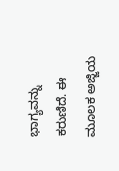ಭಾಗ್ಯವನ್ನು ಕರುಣಿದೆ. ಈ ಮೂಲಕ ಅಜ್ಜಿಯ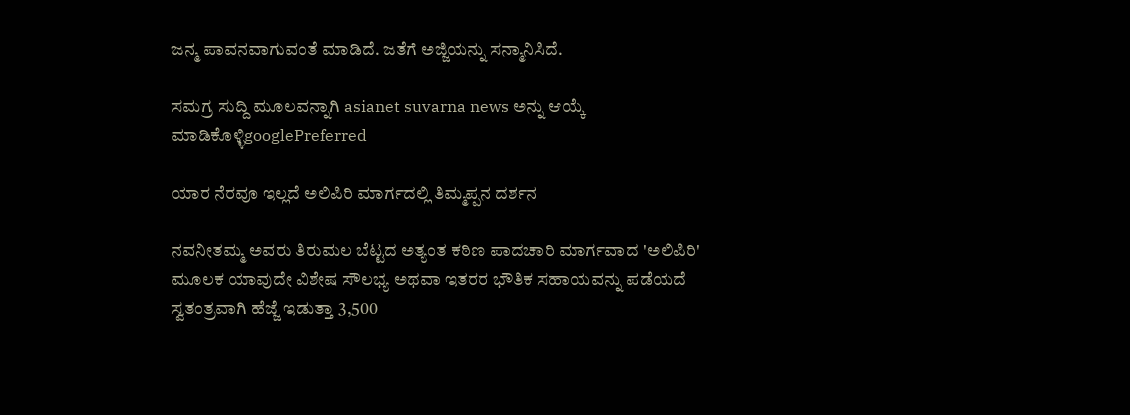ಜನ್ಮ ಪಾವನವಾಗುವಂತೆ ಮಾಡಿದೆ. ಜತೆಗೆ ಅಜ್ಜಿಯನ್ನು ಸನ್ಮಾನಿಸಿದೆ.

ಸಮಗ್ರ ಸುದ್ದಿ ಮೂಲವನ್ನಾಗಿ asianet suvarna news ಅನ್ನು ಆಯ್ಕೆ ಮಾಡಿಕೊಳ್ಳಿgooglePreferred

ಯಾರ ನೆರವೂ ಇಲ್ಲದೆ ಅಲಿಪಿರಿ ಮಾರ್ಗದಲ್ಲಿ ತಿಮ್ಮಪ್ಪನ ದರ್ಶನ

ನವನೀತಮ್ಮ ಅವರು ತಿರುಮಲ ಬೆಟ್ಟದ ಅತ್ಯಂತ ಕಠಿಣ ಪಾದಚಾರಿ ಮಾರ್ಗವಾದ 'ಅಲಿಪಿರಿ' ಮೂಲಕ ಯಾವುದೇ ವಿಶೇಷ ಸೌಲಭ್ಯ ಅಥವಾ ಇತರರ ಭೌತಿಕ ಸಹಾಯವನ್ನು ಪಡೆಯದೆ ಸ್ವತಂತ್ರವಾಗಿ ಹೆಜ್ಜೆ ಇಡುತ್ತಾ 3,500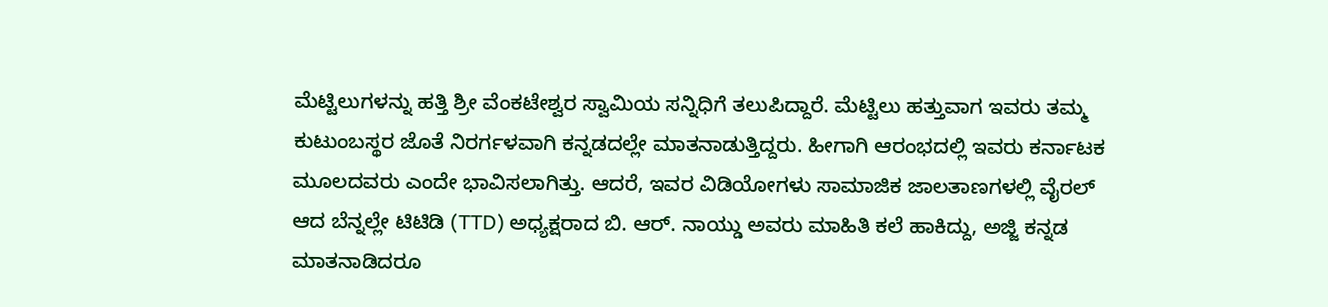ಮೆಟ್ಟಿಲುಗಳನ್ನು ಹತ್ತಿ ಶ್ರೀ ವೆಂಕಟೇಶ್ವರ ಸ್ವಾಮಿಯ ಸನ್ನಿಧಿಗೆ ತಲುಪಿದ್ದಾರೆ. ಮೆಟ್ಟಿಲು ಹತ್ತುವಾಗ ಇವರು ತಮ್ಮ ಕುಟುಂಬಸ್ಥರ ಜೊತೆ ನಿರರ್ಗಳವಾಗಿ ಕನ್ನಡದಲ್ಲೇ ಮಾತನಾಡುತ್ತಿದ್ದರು. ಹೀಗಾಗಿ ಆರಂಭದಲ್ಲಿ ಇವರು ಕರ್ನಾಟಕ ಮೂಲದವರು ಎಂದೇ ಭಾವಿಸಲಾಗಿತ್ತು. ಆದರೆ, ಇವರ ವಿಡಿಯೋಗಳು ಸಾಮಾಜಿಕ ಜಾಲತಾಣಗಳಲ್ಲಿ ವೈರಲ್ ಆದ ಬೆನ್ನಲ್ಲೇ ಟಿಟಿಡಿ (TTD) ಅಧ್ಯಕ್ಷರಾದ ಬಿ. ಆರ್. ನಾಯ್ಡು ಅವರು ಮಾಹಿತಿ ಕಲೆ ಹಾಕಿದ್ದು, ಅಜ್ಜಿ ಕನ್ನಡ ಮಾತನಾಡಿದರೂ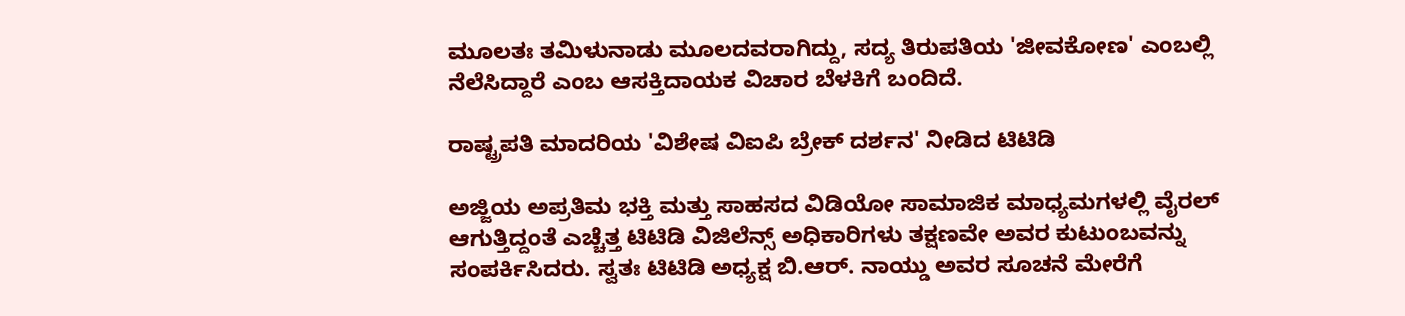ಮೂಲತಃ ತಮಿಳುನಾಡು ಮೂಲದವರಾಗಿದ್ದು, ಸದ್ಯ ತಿರುಪತಿಯ 'ಜೀವಕೋಣ' ಎಂಬಲ್ಲಿ ನೆಲೆಸಿದ್ದಾರೆ ಎಂಬ ಆಸಕ್ತಿದಾಯಕ ವಿಚಾರ ಬೆಳಕಿಗೆ ಬಂದಿದೆ.

ರಾಷ್ಟ್ರಪತಿ ಮಾದರಿಯ 'ವಿಶೇಷ ವಿಐಪಿ ಬ್ರೇಕ್ ದರ್ಶನ' ನೀಡಿದ ಟಿಟಿಡಿ

ಅಜ್ಜಿಯ ಅಪ್ರತಿಮ ಭಕ್ತಿ ಮತ್ತು ಸಾಹಸದ ವಿಡಿಯೋ ಸಾಮಾಜಿಕ ಮಾಧ್ಯಮಗಳಲ್ಲಿ ವೈರಲ್ ಆಗುತ್ತಿದ್ದಂತೆ ಎಚ್ಚೆತ್ತ ಟಿಟಿಡಿ ವಿಜಿಲೆನ್ಸ್ ಅಧಿಕಾರಿಗಳು ತಕ್ಷಣವೇ ಅವರ ಕುಟುಂಬವನ್ನು ಸಂಪರ್ಕಿಸಿದರು. ಸ್ವತಃ ಟಿಟಿಡಿ ಅಧ್ಯಕ್ಷ ಬಿ.ಆರ್. ನಾಯ್ಡು ಅವರ ಸೂಚನೆ ಮೇರೆಗೆ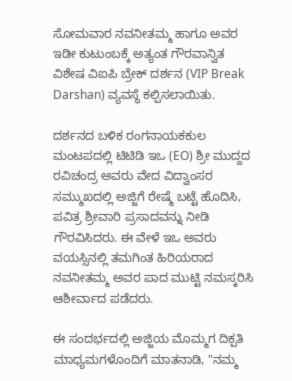ಸೋಮವಾರ ನವನೀತಮ್ಮ ಹಾಗೂ ಅವರ ಇಡೀ ಕುಟುಂಬಕ್ಕೆ ಅತ್ಯಂತ ಗೌರವಾನ್ವಿತ ವಿಶೇಷ ವಿಐಪಿ ಬ್ರೇಕ್ ದರ್ಶನ (VIP Break Darshan) ವ್ಯವಸ್ಥೆ ಕಲ್ಪಿಸಲಾಯಿತು.

ದರ್ಶನದ ಬಳಿಕ ರಂಗನಾಯಕಕುಲ ಮಂಟಪದಲ್ಲಿ ಟಿಟಿಡಿ ಇಒ (EO) ಶ್ರೀ ಮುದ್ದದ ರವಿಚಂದ್ರ ಅವರು ವೇದ ವಿದ್ವಾಂಸರ ಸಮ್ಮುಖದಲ್ಲಿ ಅಜ್ಜಿಗೆ ರೇಷ್ಮೆ ಬಟ್ಟೆ ಹೊದಿಸಿ, ಪವಿತ್ರ ಶ್ರೀವಾರಿ ಪ್ರಸಾದವನ್ನು ನೀಡಿ ಗೌರವಿಸಿದರು. ಈ ವೇಳೆ ಇಒ ಅವರು ವಯಸ್ಸಿನಲ್ಲಿ ತಮಗಿಂತ ಹಿರಿಯರಾದ ನವನೀತಮ್ಮ ಅವರ ಪಾದ ಮುಟ್ಟಿ ನಮಸ್ಕರಿಸಿ ಆಶೀರ್ವಾದ ಪಡೆದರು.

ಈ ಸಂದರ್ಭದಲ್ಲಿ ಅಜ್ಜಿಯ ಮೊಮ್ಮಗ ದಿಕ್ಪತಿ ಮಾಧ್ಯಮಗಳೊಂದಿಗೆ ಮಾತನಾಡಿ, "ನಮ್ಮ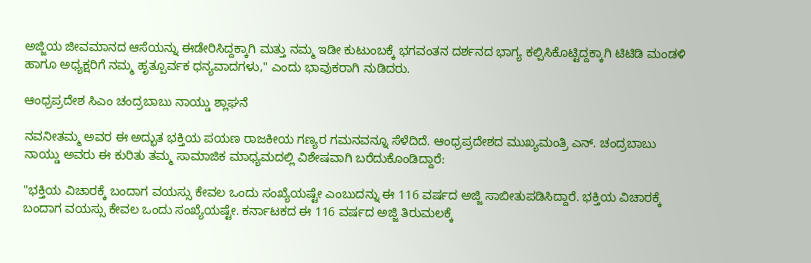ಅಜ್ಜಿಯ ಜೀವಮಾನದ ಆಸೆಯನ್ನು ಈಡೇರಿಸಿದ್ದಕ್ಕಾಗಿ ಮತ್ತು ನಮ್ಮ ಇಡೀ ಕುಟುಂಬಕ್ಕೆ ಭಗವಂತನ ದರ್ಶನದ ಭಾಗ್ಯ ಕಲ್ಪಿಸಿಕೊಟ್ಟಿದ್ದಕ್ಕಾಗಿ ಟಿಟಿಡಿ ಮಂಡಳಿ ಹಾಗೂ ಅಧ್ಯಕ್ಷರಿಗೆ ನಮ್ಮ ಹೃತ್ಪೂರ್ವಕ ಧನ್ಯವಾದಗಳು," ಎಂದು ಭಾವುಕರಾಗಿ ನುಡಿದರು.

ಆಂಧ್ರಪ್ರದೇಶ ಸಿಎಂ ಚಂದ್ರಬಾಬು ನಾಯ್ಡು ಶ್ಲಾಘನೆ

ನವನೀತಮ್ಮ ಅವರ ಈ ಅದ್ಭುತ ಭಕ್ತಿಯ ಪಯಣ ರಾಜಕೀಯ ಗಣ್ಯರ ಗಮನವನ್ನೂ ಸೆಳೆದಿದೆ. ಆಂಧ್ರಪ್ರದೇಶದ ಮುಖ್ಯಮಂತ್ರಿ ಎನ್. ಚಂದ್ರಬಾಬು ನಾಯ್ಡು ಅವರು ಈ ಕುರಿತು ತಮ್ಮ ಸಾಮಾಜಿಕ ಮಾಧ್ಯಮದಲ್ಲಿ ವಿಶೇಷವಾಗಿ ಬರೆದುಕೊಂಡಿದ್ದಾರೆ:

"ಭಕ್ತಿಯ ವಿಚಾರಕ್ಕೆ ಬಂದಾಗ ವಯಸ್ಸು ಕೇವಲ ಒಂದು ಸಂಖ್ಯೆಯಷ್ಟೇ ಎಂಬುದನ್ನು ಈ 116 ವರ್ಷದ ಅಜ್ಜಿ ಸಾಬೀತುಪಡಿಸಿದ್ದಾರೆ. ಭಕ್ತಿಯ ವಿಚಾರಕ್ಕೆ ಬಂದಾಗ ವಯಸ್ಸು ಕೇವಲ ಒಂದು ಸಂಖ್ಯೆಯಷ್ಟೇ. ಕರ್ನಾಟಕದ ಈ 116 ವರ್ಷದ ಅಜ್ಜಿ ತಿರುಮಲಕ್ಕೆ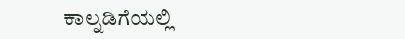ಕಾಲ್ನಡಿಗೆಯಲ್ಲಿ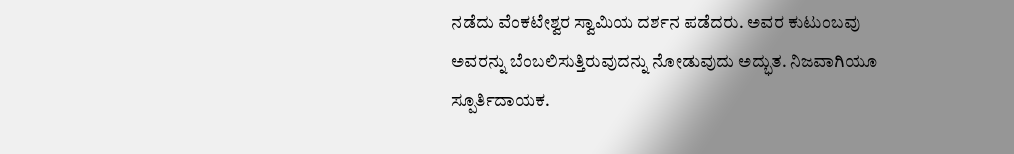ನಡೆದು ವೆಂಕಟೇಶ್ವರ ಸ್ವಾಮಿಯ ದರ್ಶನ ಪಡೆದರು. ಅವರ ಕುಟುಂಬವು ಅವರನ್ನು ಬೆಂಬಲಿಸುತ್ತಿರುವುದನ್ನು ನೋಡುವುದು ಅದ್ಭುತ. ನಿಜವಾಗಿಯೂ ಸ್ಪೂರ್ತಿದಾಯಕ.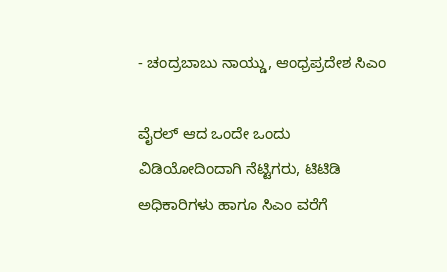- ಚಂದ್ರಬಾಬು ನಾಯ್ಡು, ಆಂಧ್ರಪ್ರದೇಶ ಸಿಎಂ

ವೈರಲ್ ಆದ ಒಂದೇ ಒಂದು ವಿಡಿಯೋದಿಂದಾಗಿ ನೆಟ್ಟಿಗರು, ಟಿಟಿಡಿ ಅಧಿಕಾರಿಗಳು ಹಾಗೂ ಸಿಎಂ ವರೆಗೆ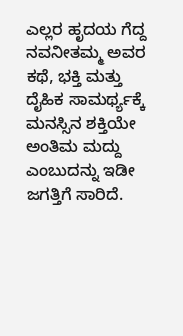ಎಲ್ಲರ ಹೃದಯ ಗೆದ್ದ ನವನೀತಮ್ಮ ಅವರ ಕಥೆ, ಭಕ್ತಿ ಮತ್ತು ದೈಹಿಕ ಸಾಮರ್ಥ್ಯಕ್ಕೆ ಮನಸ್ಸಿನ ಶಕ್ತಿಯೇ ಅಂತಿಮ ಮದ್ದು ಎಂಬುದನ್ನು ಇಡೀ ಜಗತ್ತಿಗೆ ಸಾರಿದೆ.